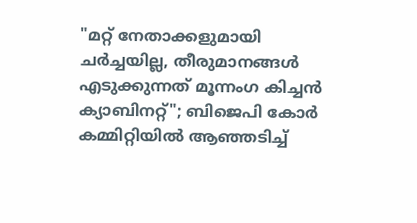"മറ്റ് നേതാക്കളുമായി ചർച്ചയില്ല, തീരുമാനങ്ങൾ എടുക്കുന്നത് മൂന്നംഗ കിച്ചൻ ക്യാബിനറ്റ്"; ബിജെപി കോർ കമ്മിറ്റിയിൽ ആഞ്ഞടിച്ച്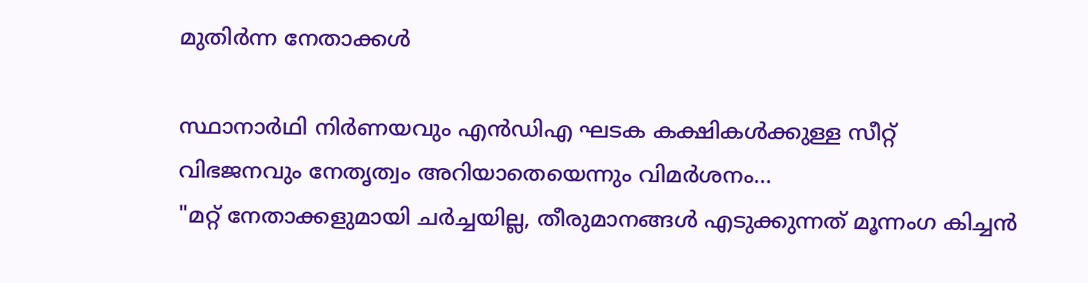മുതിർന്ന നേതാക്കൾ

സ്ഥാനാർഥി നിർണയവും എൻഡിഎ ഘടക കക്ഷികൾക്കുള്ള സീറ്റ് വിഭജനവും നേതൃത്വം അറിയാതെയെന്നും വിമർശനം...
"മറ്റ് നേതാക്കളുമായി ചർച്ചയില്ല, തീരുമാനങ്ങൾ എടുക്കുന്നത് മൂന്നംഗ കിച്ചൻ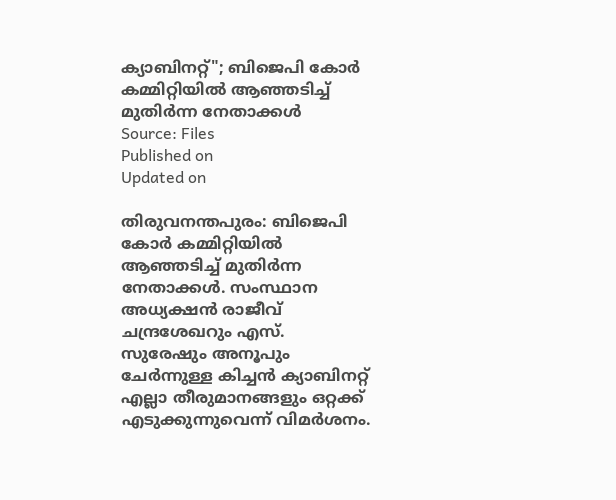ക്യാബിനറ്റ്"; ബിജെപി കോർ കമ്മിറ്റിയിൽ ആഞ്ഞടിച്ച് മുതിർന്ന നേതാക്കൾ
Source: Files
Published on
Updated on

തിരുവനന്തപുരം: ബിജെപി കോർ കമ്മിറ്റിയിൽ ആഞ്ഞടിച്ച് മുതിർന്ന നേതാക്കൾ. സംസ്ഥാന അധ്യക്ഷൻ രാജീവ് ചന്ദ്രശേഖറും എസ്. സുരേഷും അനൂപും ചേർന്നുള്ള കിച്ചൻ ക്യാബിനറ്റ് എല്ലാ തീരുമാനങ്ങളും ഒറ്റക്ക് എടുക്കുന്നുവെന്ന് വിമർശനം.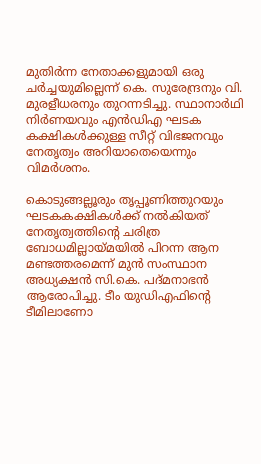മുതിർന്ന നേതാക്കളുമായി ഒരു ചർച്ചയുമില്ലെന്ന് കെ. സുരേന്ദ്രനും വി. മുരളീധരനും തുറന്നടിച്ചു. സ്ഥാനാർഥി നിർണയവും എൻഡിഎ ഘടക കക്ഷികൾക്കുള്ള സീറ്റ് വിഭജനവും നേതൃത്വം അറിയാതെയെന്നും വിമർശനം.

കൊടുങ്ങല്ലൂരും തൃപ്പൂണിത്തുറയും ഘടകകക്ഷികൾക്ക് നൽകിയത് നേതൃത്വത്തിന്റെ ചരിത്ര ബോധമില്ലായ്മയിൽ പിറന്ന ആന മണ്ടത്തരമെന്ന് മുൻ സംസ്ഥാന അധ്യക്ഷൻ സി.കെ. പദ്മനാഭൻ ആരോപിച്ചു. ടീം യുഡിഎഫിന്റെ ടീമിലാണോ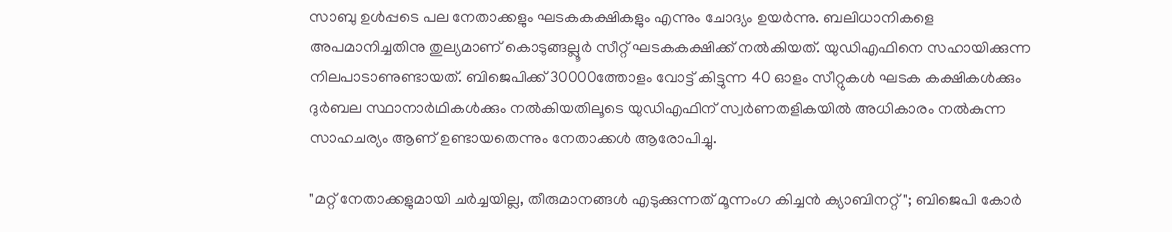സാബു ഉൾപ്പടെ പല നേതാക്കളും ഘടകകക്ഷികളും എന്നും ചോദ്യം ഉയർന്നു. ബലിധാനികളെ അപമാനിച്ചതിനു തുല്യമാണ് കൊടുങ്ങല്ലൂർ സീറ്റ് ഘടകകക്ഷിക്ക് നൽകിയത്. യുഡിഎഫിനെ സഹായിക്കുന്ന നിലപാടാണുണ്ടായത്. ബിജെപിക്ക് 30000ത്തോളം വോട്ട് കിട്ടുന്ന 40 ഓളം സീറ്റുകൾ ഘടക കക്ഷികൾക്കും ദുർബല സ്ഥാനാർഥികൾക്കും നൽകിയതിലൂടെ യുഡിഎഫിന് സ്വർണതളികയിൽ അധികാരം നൽകുന്ന സാഹചര്യം ആണ് ഉണ്ടായതെന്നും നേതാക്കൾ ആരോപിച്ചു.

"മറ്റ് നേതാക്കളുമായി ചർച്ചയില്ല, തീരുമാനങ്ങൾ എടുക്കുന്നത് മൂന്നംഗ കിച്ചൻ ക്യാബിനറ്റ്"; ബിജെപി കോർ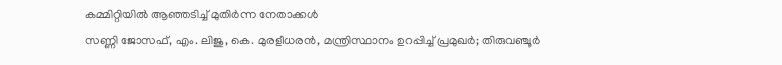കമ്മിറ്റിയിൽ ആഞ്ഞടിച്ച് മുതിർന്ന നേതാക്കൾ
സണ്ണി ജോസഫ്, എം. ലിജു, കെ. മുരളീധരൻ, മന്ത്രിസ്ഥാനം ഉറപ്പിച്ച് പ്രമുഖർ; തിരുവഞ്ചൂർ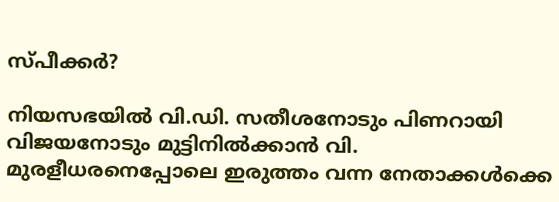സ്‌പീക്കർ?

നിയസഭയിൽ വി.ഡി. സതീശനോടും പിണറായി വിജയനോടും മുട്ടിനിൽക്കാൻ വി. മുരളീധരനെപ്പോലെ ഇരുത്തം വന്ന നേതാക്കൾക്കെ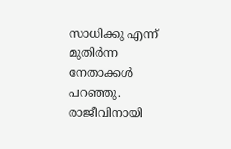സാധിക്കു എന്ന് മുതിർന്ന നേതാക്കൾ പറഞ്ഞു. രാജീവിനായി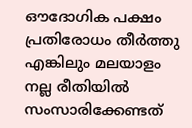ഔദോഗിക പക്ഷം പ്രതിരോധം തീർത്തു എങ്കിലും മലയാളം നല്ല രീതിയിൽ സംസാരിക്കേണ്ടത്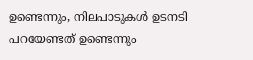ഉണ്ടെന്നും, നിലപാടുകൾ ഉടനടി പറയേണ്ടത് ഉണ്ടെന്നും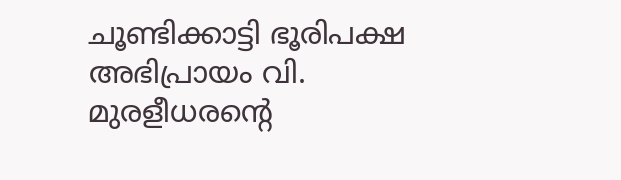ചൂണ്ടിക്കാട്ടി ഭൂരിപക്ഷ അഭിപ്രായം വി. മുരളീധരൻ്റെ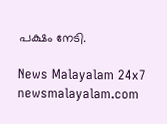പക്ഷം നേടി.

News Malayalam 24x7
newsmalayalam.com